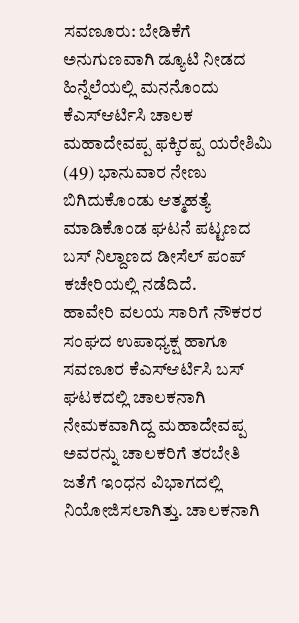ಸವಣೂರು: ಬೇಡಿಕೆಗೆ ಅನುಗುಣವಾಗಿ ಡ್ಯೂಟಿ ನೀಡದ ಹಿನ್ನೆಲೆಯಲ್ಲಿ ಮನನೊಂದು ಕೆಎಸ್ಆರ್ಟಿಸಿ ಚಾಲಕ ಮಹಾದೇವಪ್ಪ ಫಕ್ಕಿರಪ್ಪ ಯರೇಶಿಮಿ (49) ಭಾನುವಾರ ನೇಣು ಬಿಗಿದುಕೊಂಡು ಆತ್ಮಹತ್ಯೆ ಮಾಡಿಕೊಂಡ ಘಟನೆ ಪಟ್ಟಣದ ಬಸ್ ನಿಲ್ದಾಣದ ಡೀಸೆಲ್ ಪಂಪ್ ಕಚೇರಿಯಲ್ಲಿ ನಡೆದಿದೆ.
ಹಾವೇರಿ ವಲಯ ಸಾರಿಗೆ ನೌಕರರ ಸಂಘದ ಉಪಾಧ್ಯಕ್ಷ ಹಾಗೂ ಸವಣೂರ ಕೆಎಸ್ಆರ್ಟಿಸಿ ಬಸ್ ಘಟಕದಲ್ಲಿ ಚಾಲಕನಾಗಿ ನೇಮಕವಾಗಿದ್ದ ಮಹಾದೇವಪ್ಪ ಅವರನ್ನು ಚಾಲಕರಿಗೆ ತರಬೇತಿ ಜತೆಗೆ ಇಂಧನ ವಿಭಾಗದಲ್ಲಿ ನಿಯೋಜಿಸಲಾಗಿತ್ತು. ಚಾಲಕನಾಗಿ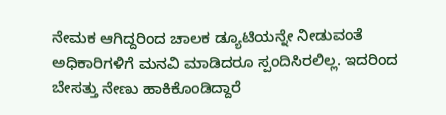ನೇಮಕ ಆಗಿದ್ದರಿಂದ ಚಾಲಕ ಡ್ಯೂಟಿಯನ್ನೇ ನೀಡುವಂತೆ ಅಧಿಕಾರಿಗಳಿಗೆ ಮನವಿ ಮಾಡಿದರೂ ಸ್ಪಂದಿಸಿರಲಿಲ್ಲ. ಇದರಿಂದ ಬೇಸತ್ತು ನೇಣು ಹಾಕಿಕೊಂಡಿದ್ದಾರೆ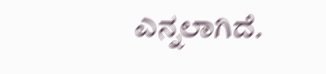ಎನ್ನಲಾಗಿದೆ.